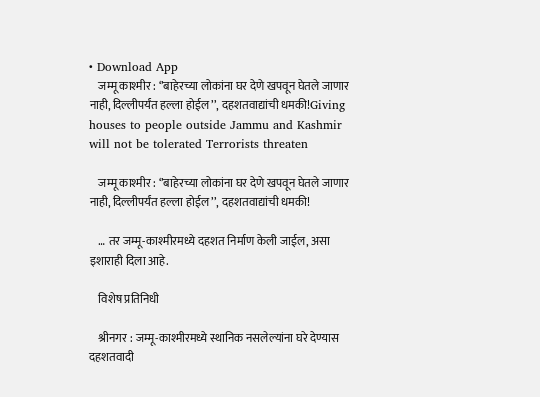• Download App
    जम्मू काश्मीर : ‘’बाहेरच्या लोकांना घर देणे खपवून घेतले जाणार नाही, दिल्लीपर्यंत हल्ला होईल’’, दहशतवाद्यांची धमकी!Giving houses to people outside Jammu and Kashmir will not be tolerated Terrorists threaten

    जम्मू काश्मीर : ‘’बाहेरच्या लोकांना घर देणे खपवून घेतले जाणार नाही, दिल्लीपर्यंत हल्ला होईल’’, दहशतवाद्यांची धमकी!

    … तर जम्मू-काश्मीरमध्ये दहशत निर्माण केली जाईल, असा इशाराही दिला आहे.

    विशेष प्रतिनिधी

    श्रीनगर : जम्मू-काश्मीरमध्ये स्थानिक नसलेल्यांना घरे देण्यास दहशतवादी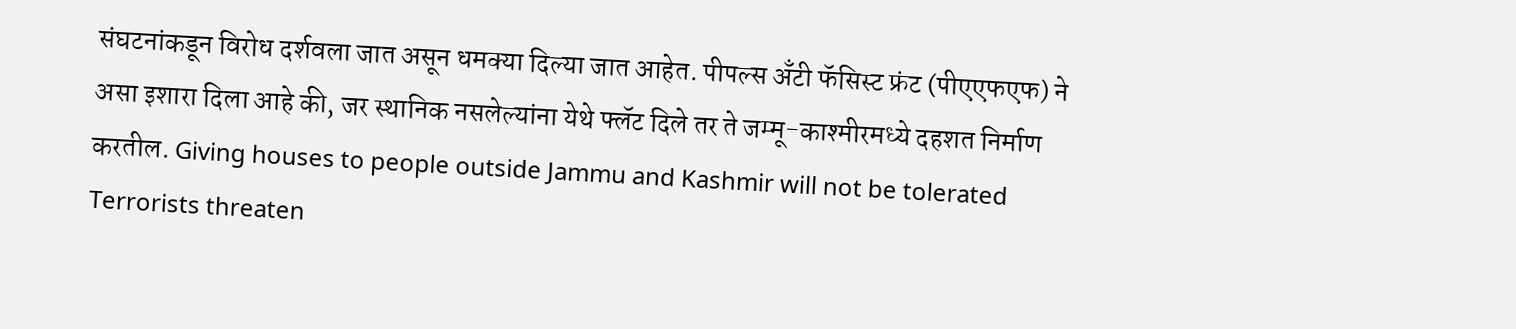संघटनांकडून विरोध दर्शवला जात असून धमक्या दिल्या जात आहेत. पीपल्स अँटी फॅसिस्ट फ्रंट (पीएएफएफ) ने असा इशारा दिला आहे की, जर स्थानिक नसलेल्यांना येथे फ्लॅट दिले तर ते जम्मू-काश्मीरमध्ये दहशत निर्माण करतील. Giving houses to people outside Jammu and Kashmir will not be tolerated Terrorists threaten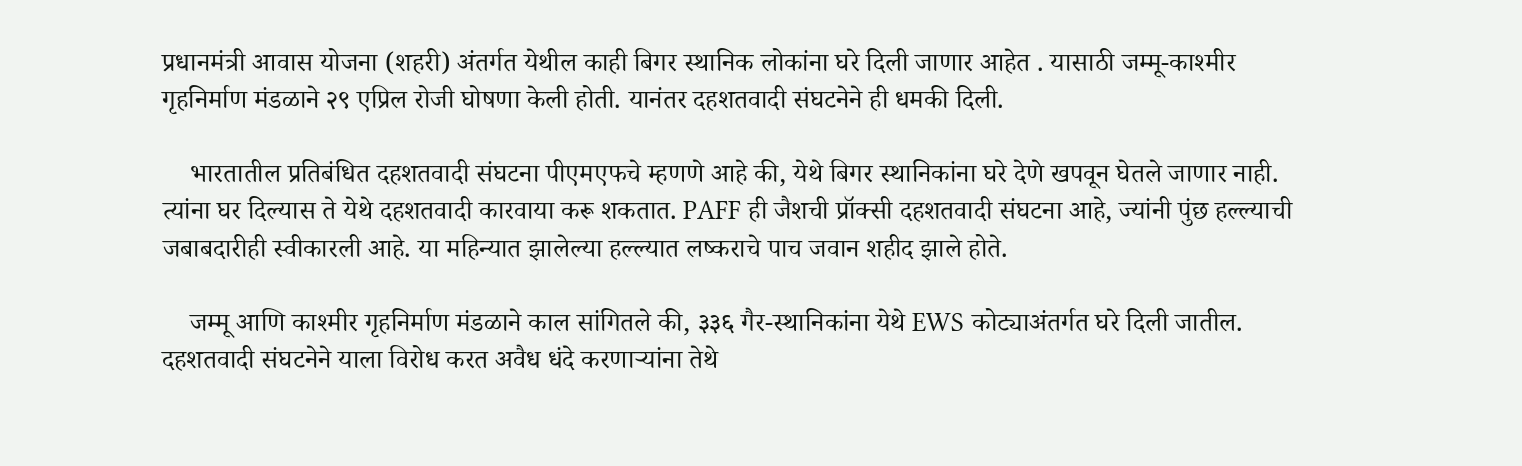प्रधानमंत्री आवास योजना (शहरी) अंतर्गत येथील काही बिगर स्थानिक लोकांना घरे दिली जाणार आहेत . यासाठी जम्मू-काश्मीर गृहनिर्माण मंडळाने २९ एप्रिल रोजी घोषणा केली होती. यानंतर दहशतवादी संघटनेने ही धमकी दिली.

    भारतातील प्रतिबंधित दहशतवादी संघटना पीएमएफचे म्हणणे आहे की, येथे बिगर स्थानिकांना घरे देणे खपवून घेतले जाणार नाही. त्यांना घर दिल्यास ते येथे दहशतवादी कारवाया करू शकतात. PAFF ही जैशची प्रॉक्सी दहशतवादी संघटना आहे, ज्यांनी पुंछ हल्ल्याची जबाबदारीही स्वीकारली आहे. या महिन्यात झालेल्या हल्ल्यात लष्कराचे पाच जवान शहीद झाले होते.

    जम्मू आणि काश्मीर गृहनिर्माण मंडळाने काल सांगितले की, ३३६ गैर-स्थानिकांना येथे EWS कोट्याअंतर्गत घरे दिली जातील. दहशतवादी संघटनेने याला विरोध करत अवैध धंदे करणाऱ्यांना तेथे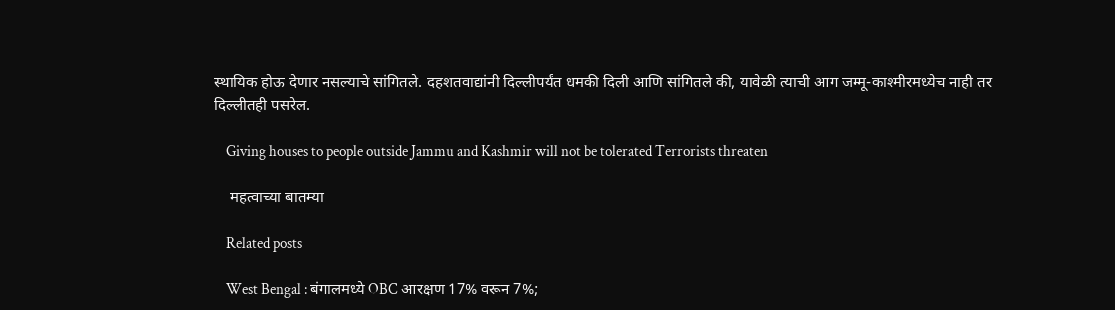स्थायिक होऊ देणार नसल्याचे सांगितले. दहशतवाद्यांनी दिल्लीपर्यंत धमकी दिली आणि सांगितले की, यावेळी त्याची आग जम्मू-काश्मीरमध्येच नाही तर दिल्लीतही पसरेल.

    Giving houses to people outside Jammu and Kashmir will not be tolerated Terrorists threaten

    महत्वाच्या बातम्या

    Related posts

    West Bengal : बंगालमध्ये OBC आरक्षण 17% वरून 7%;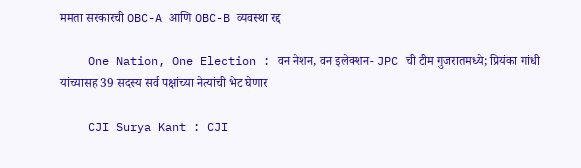ममता सरकारची OBC-A आणि OBC-B व्यवस्था रद्द

    One Nation, One Election : वन नेशन, वन इलेक्शन- JPC ची टीम गुजरातमध्ये; प्रियंका गांधी यांच्यासह 39 सदस्य सर्व पक्षांच्या नेत्यांची भेट घेणार

    CJI Surya Kant : CJI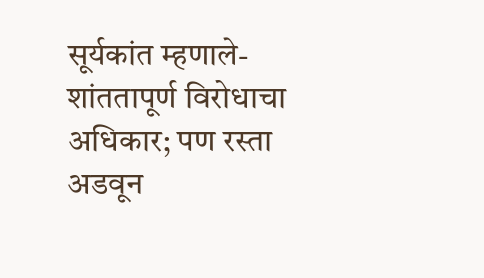सूर्यकांत म्हणाले- शांततापूर्ण विरोधाचा अधिकार; पण रस्ता अडवून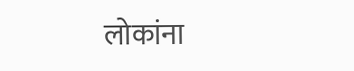लोकांना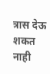त्रास देऊ शकत नाही